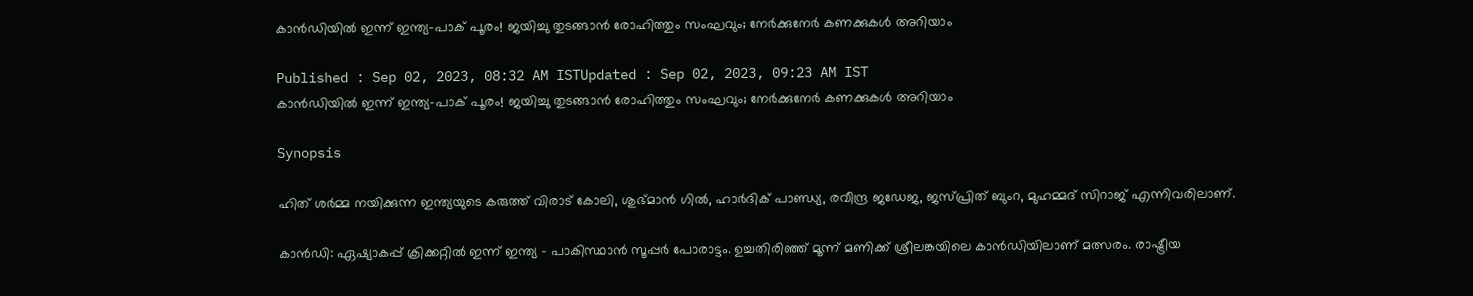കാന്‍ഡിയില്‍ ഇന്ന് ഇന്ത്യ-പാക് പൂരം! ജയിച്ചു തുടങ്ങാന്‍ രോഹിത്തും സംഘവും; നേര്‍ക്കുനേര്‍ കണക്കുകള്‍ അറിയാം

Published : Sep 02, 2023, 08:32 AM ISTUpdated : Sep 02, 2023, 09:23 AM IST
കാന്‍ഡിയില്‍ ഇന്ന് ഇന്ത്യ-പാക് പൂരം! ജയിച്ചു തുടങ്ങാന്‍ രോഹിത്തും സംഘവും; നേര്‍ക്കുനേര്‍ കണക്കുകള്‍ അറിയാം

Synopsis

ഹിത് ശര്‍മ്മ നയിക്കുന്ന ഇന്ത്യയുടെ കരുത്ത് വിരാട് കോലി, ശുഭ്മാന്‍ ഗില്‍, ഹാര്‍ദിക് പാണ്ഡ്യ, രവീന്ദ്ര ജഡേജ, ജസ്പ്രിത് ബുംറ, മുഹമ്മദ് സിറാജ് എന്നിവരിലാണ്.

കാന്‍ഡി: ഏഷ്യാകപ്പ് ക്രിക്കറ്റില്‍ ഇന്ന് ഇന്ത്യ - പാകിസ്ഥാന്‍ സൂപ്പര്‍ പോരാട്ടം. ഉച്ചതിരിഞ്ഞ് മൂന്ന് മണിക്ക് ശ്രീലങ്കയിലെ കാന്‍ഡിയിലാണ് മത്സരം. രാഷ്ട്രീയ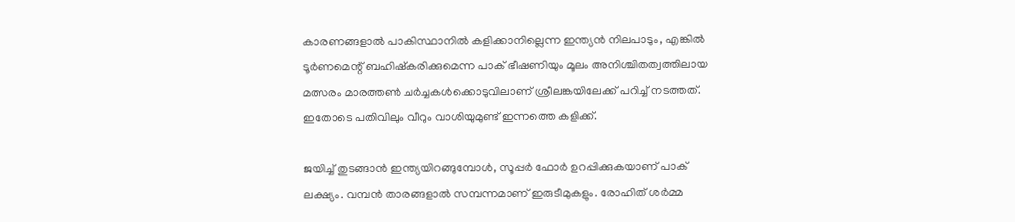കാരണങ്ങളാല്‍ പാകിസ്ഥാനില്‍ കളിക്കാനില്ലെന്ന ഇന്ത്യന്‍ നിലപാടും, എങ്കില്‍ ടൂര്‍ണമെന്റ് ബഹിഷ്‌കരിക്കുമെന്ന പാക് ഭീഷണിയും മൂലം അനിശ്ചിതത്വത്തിലായ മത്സരം മാരത്തണ്‍ ചര്‍ച്ചകള്‍ക്കൊടുവിലാണ് ശ്രീലങ്കയിലേക്ക് പറിച്ച് നടത്തത്. ഇതോടെ പതിവിലും വീറും വാശിയുമുണ്ട് ഇന്നത്തെ കളിക്ക്.

ജയിച്ച് തുടങ്ങാന്‍ ഇന്ത്യയിറങ്ങുമ്പോള്‍, സൂപ്പര്‍ ഫോര്‍ ഉറപ്പിക്കുകയാണ് പാക് ലക്ഷ്യം. വമ്പന്‍ താരങ്ങളാല്‍ സമ്പന്നമാണ് ഇരുടീമുകളും. രോഹിത് ശര്‍മ്മ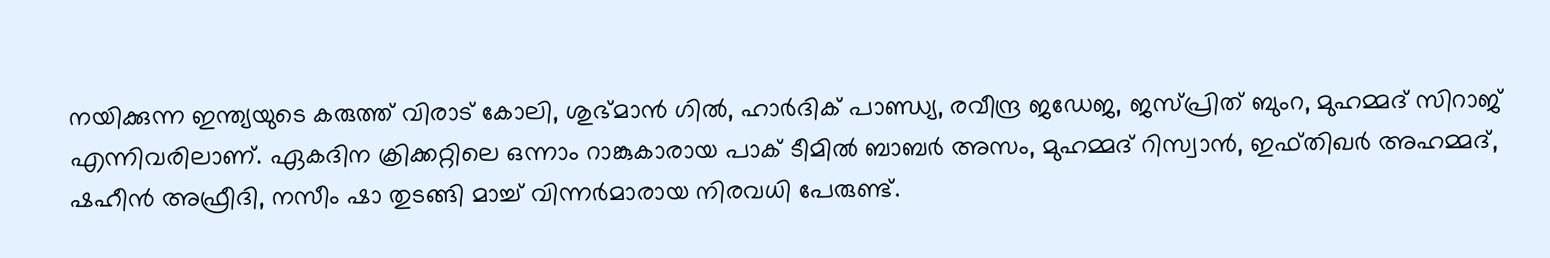നയിക്കുന്ന ഇന്ത്യയുടെ കരുത്ത് വിരാട് കോലി, ശുഭ്മാന്‍ ഗില്‍, ഹാര്‍ദിക് പാണ്ഡ്യ, രവീന്ദ്ര ജഡേജ, ജസ്പ്രിത് ബുംറ, മുഹമ്മദ് സിറാജ് എന്നിവരിലാണ്. ഏകദിന ക്രിക്കറ്റിലെ ഒന്നാം റാങ്കുകാരായ പാക് ടീമില്‍ ബാബര്‍ അസം, മുഹമ്മദ് റിസ്വാന്‍, ഇഫ്തിഖര്‍ അഹമ്മദ്, ഷഹീന്‍ അഫ്രീദി, നസീം ഷാ തുടങ്ങി മാച്ച് വിന്നര്‍മാരായ നിരവധി പേരുണ്ട്.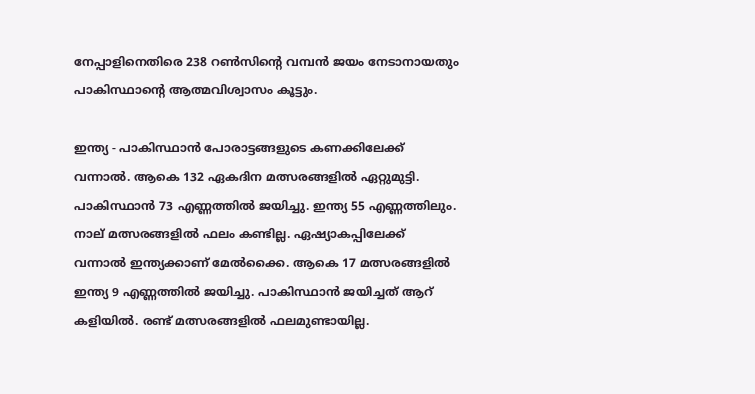നേപ്പാളിനെതിരെ 238 റണ്‍സിന്റെ വമ്പന്‍ ജയം നേടാനായതും പാകിസ്ഥാന്റെ ആത്മവിശ്വാസം കൂട്ടും.

ഇന്ത്യ - പാകിസ്ഥാന്‍ പോരാട്ടങ്ങളുടെ കണക്കിലേക്ക് വന്നാല്‍. ആകെ 132 ഏകദിന മത്സരങ്ങളില്‍ ഏറ്റുമുട്ടി. പാകിസ്ഥാന്‍ 73 എണ്ണത്തില്‍ ജയിച്ചു. ഇന്ത്യ 55 എണ്ണത്തിലും. നാല് മത്സരങ്ങളില്‍ ഫലം കണ്ടില്ല. ഏഷ്യാകപ്പിലേക്ക് വന്നാല്‍ ഇന്ത്യക്കാണ് മേല്‍ക്കൈ. ആകെ 17 മത്സരങ്ങളില്‍ ഇന്ത്യ 9 എണ്ണത്തില്‍ ജയിച്ചു. പാകിസ്ഥാന്‍ ജയിച്ചത് ആറ് കളിയില്‍. രണ്ട് മത്സരങ്ങളില്‍ ഫലമുണ്ടായില്ല.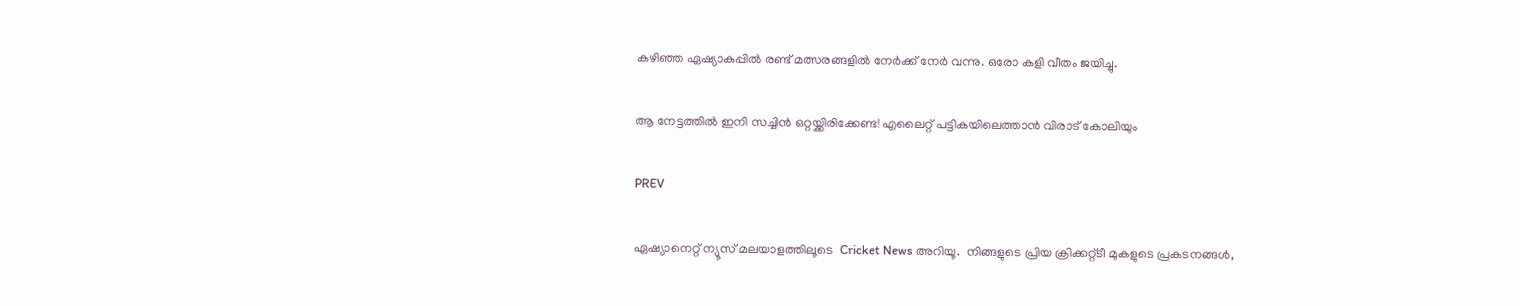കഴിഞ്ഞ ഏഷ്യാകപ്പില്‍ രണ്ട് മത്സരങ്ങളില്‍ നേര്‍ക്ക് നേര്‍ വന്നു. ഒരോ കളി വീതം ജയിച്ചു.

ആ നേട്ടത്തില്‍ ഇനി സച്ചിന്‍ ഒറ്റയ്ക്കിരിക്കേണ്ട! എലൈറ്റ് പട്ടികയിലെത്താന്‍ വിരാട് കോലിയും

PREV

ഏഷ്യാനെറ്റ് ന്യൂസ് മലയാളത്തിലൂടെ  Cricket News അറിയൂ.  നിങ്ങളുടെ പ്രിയ ക്രിക്കറ്റ്ടീ മുകളുടെ പ്രകടനങ്ങൾ,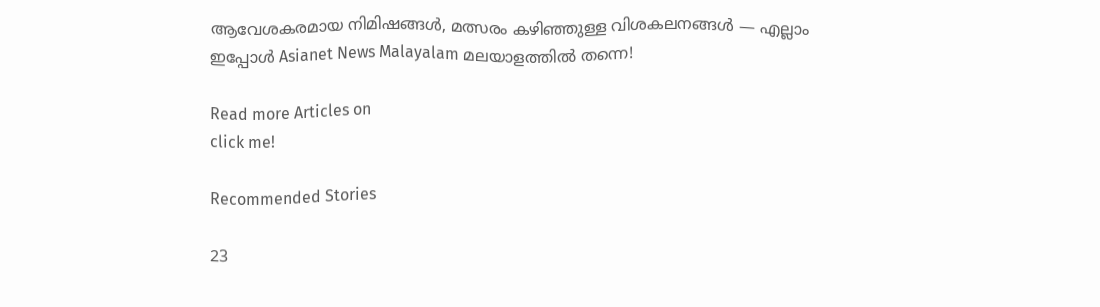ആവേശകരമായ നിമിഷങ്ങൾ, മത്സരം കഴിഞ്ഞുള്ള വിശകലനങ്ങൾ — എല്ലാം ഇപ്പോൾ Asianet News Malayalam മലയാളത്തിൽ തന്നെ!

Read more Articles on
click me!

Recommended Stories

23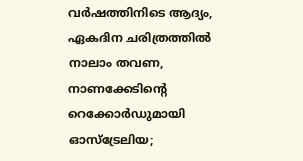വർഷത്തിനിടെ ആദ്യം, ഏകദിന ചരിത്രത്തില്‍ നാലാം തവണ, നാണക്കേടിന്‍റെ റെക്കോര്‍ഡുമായി ഓസ്ട്രേലിയ;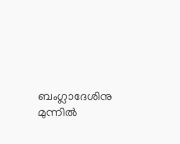ബംഗ്ലാദേശിനു മുന്നില്‍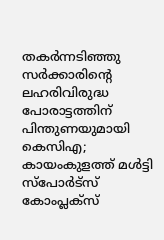തകര്‍ന്നടിഞ്ഞു
സര്‍ക്കാരിന്‍റെ ലഹരിവിരുദ്ധ പോരാട്ടത്തിന് പിന്തുണയുമായി കെസിഎ; കായംകുളത്ത് മൾട്ടി സ്പോർട്സ് കോംപ്ലക്സ്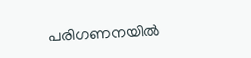പരിഗണനയില്‍